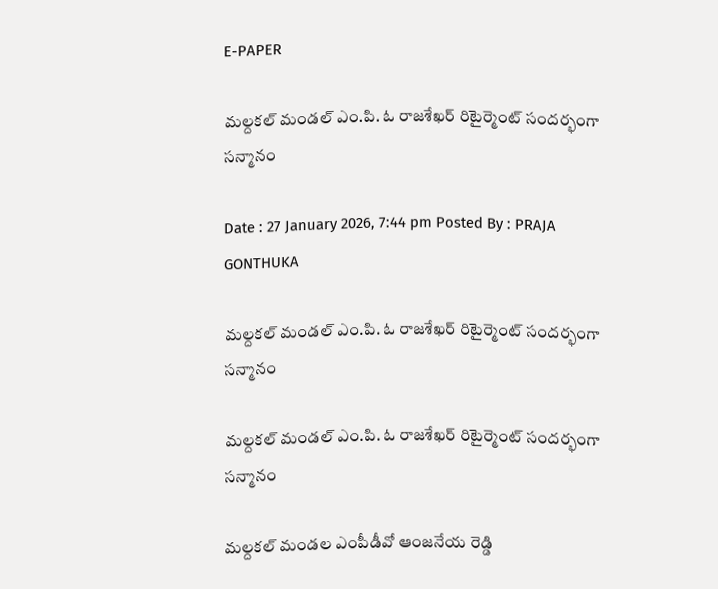E-PAPER

మల్దకల్ మండల్ ఎం.పి. ఓ రాజశేఖర్ రిటైర్మెంట్ సందర్భంగా సన్మానం

Date : 27 January 2026, 7:44 pm Posted By : PRAJA GONTHUKA

మల్దకల్ మండల్ ఎం.పి. ఓ రాజశేఖర్ రిటైర్మెంట్ సందర్భంగా సన్మానం

మల్దకల్ మండల్ ఎం.పి. ఓ రాజశేఖర్ రిటైర్మెంట్ సందర్భంగా సన్మానం

మల్దకల్ మండల ఎంపీడీవో ఆంజనేయ రెడ్డి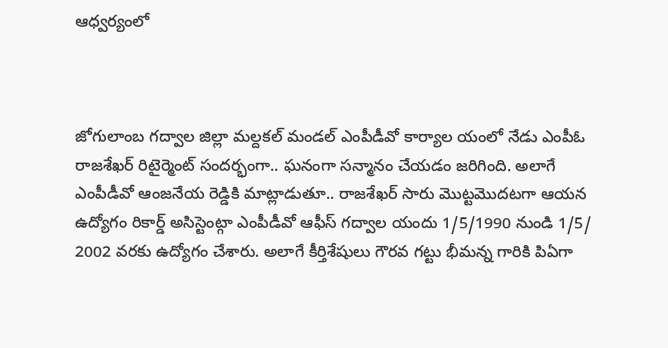ఆధ్వర్యంలో



జోగులాంబ గద్వాల జిల్లా మల్దకల్ మండల్ ఎంపీడీవో కార్యాల యంలో నేడు ఎంపీఓ రాజశేఖర్ రిటైర్మెంట్ సందర్భంగా.. ఘనంగా సన్మానం చేయడం జరిగింది. అలాగే ఎంపీడీవో ఆంజనేయ రెడ్డికి మాట్లాడుతూ.. రాజశేఖర్ సారు మొట్టమొదటగా ఆయన ఉద్యోగం రికార్డ్ అసిస్టెంట్గా ఎంపీడీవో ఆఫీస్ గద్వాల యందు 1/5/1990 నుండి 1/5/ 2002 వరకు ఉద్యోగం చేశారు. అలాగే కీర్తిశేషులు గౌరవ గట్టు భీమన్న గారికి పిఏగా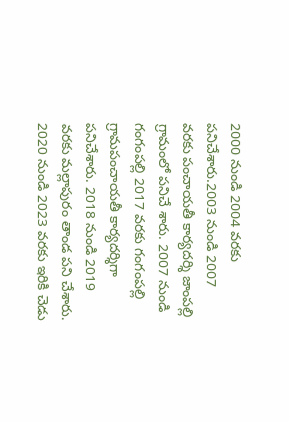2000 నుండి 2004 వరకు పనిచేశారు.2003 నుండి 2007 వరకు పంచాయతీ కార్యదర్శి జాంపల్లి గ్రామంలో పనిచే శారు. 2007 నుండి గంగంపల్లి 2017 వరకు గంగంపల్లి గ్రామపంచాయతీ కార్యదర్శిగా పనిచేశారు. 2018 నుండి 2019 వరకు మల్లాపురం తాండ పని చేశారు. 2020 నుండి 2023 వరకు ఇరికి చెడు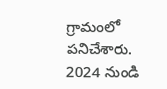గ్రామంలో పనిచేశారు. 2024 నుండి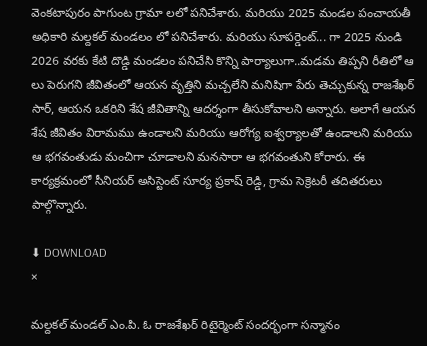వెంకటాపురం పాగుంట గ్రామా లలో పనిచేశారు. మరియు 2025 మండల పంచాయతీ అధికారి మల్దకల్ మండలం లో పనిచేశారు. మరియు సూపర్డెంట్... గా 2025 నుండి 2026 వరకు కేటి దొడ్డి మండలం పనిచేసి కొన్ని పార్యాలుగా..మడమ తిప్పని రీతిలో ఆ లు పెరుగని జీవితంలో ఆయన వృత్తిని మచ్చలేని మనిషిగా పేరు తెచ్చుకున్న రాజశేఖర్ సార్, ఆయన ఒకరిని శేష జీవితాన్ని ఆదర్శంగా తీసుకోవాలని అన్నారు. అలాగే ఆయన శేష జీవితం విరామము ఉండాలని మరియు ఆరోగ్య ఐశ్వర్యాలతో ఉండాలని మరియు ఆ భగవంతుడు మంచిగా చూడాలని మనసారా ఆ భగవంతుని కోరారు. ఈ కార్యక్రమంలో సీనియర్ అసిస్టెంట్ సూర్య ప్రకాష్ రెడ్డి, గ్రామ సెక్రెటరీ తదితరులు పాల్గొన్నారు.

⬇ DOWNLOAD
×

మల్దకల్ మండల్ ఎం.పి. ఓ రాజశేఖర్ రిటైర్మెంట్ సందర్భంగా సన్మానం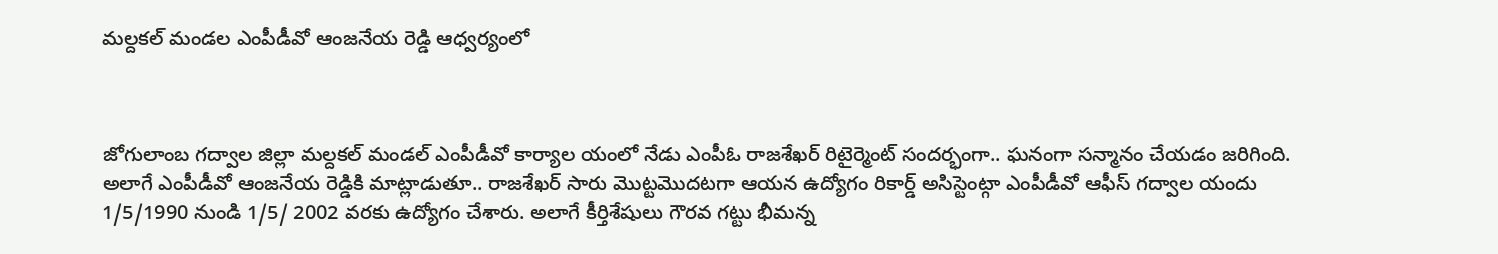మల్దకల్ మండల ఎంపీడీవో ఆంజనేయ రెడ్డి ఆధ్వర్యంలో



జోగులాంబ గద్వాల జిల్లా మల్దకల్ మండల్ ఎంపీడీవో కార్యాల యంలో నేడు ఎంపీఓ రాజశేఖర్ రిటైర్మెంట్ సందర్భంగా.. ఘనంగా సన్మానం చేయడం జరిగింది. అలాగే ఎంపీడీవో ఆంజనేయ రెడ్డికి మాట్లాడుతూ.. రాజశేఖర్ సారు మొట్టమొదటగా ఆయన ఉద్యోగం రికార్డ్ అసిస్టెంట్గా ఎంపీడీవో ఆఫీస్ గద్వాల యందు 1/5/1990 నుండి 1/5/ 2002 వరకు ఉద్యోగం చేశారు. అలాగే కీర్తిశేషులు గౌరవ గట్టు భీమన్న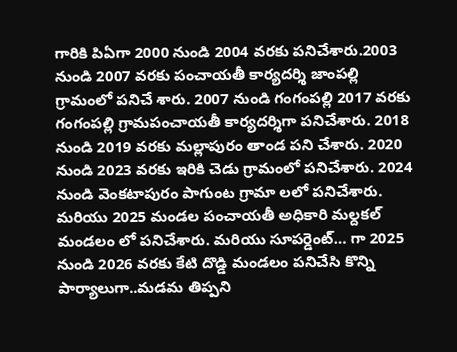గారికి పిఏగా 2000 నుండి 2004 వరకు పనిచేశారు.2003 నుండి 2007 వరకు పంచాయతీ కార్యదర్శి జాంపల్లి గ్రామంలో పనిచే శారు. 2007 నుండి గంగంపల్లి 2017 వరకు గంగంపల్లి గ్రామపంచాయతీ కార్యదర్శిగా పనిచేశారు. 2018 నుండి 2019 వరకు మల్లాపురం తాండ పని చేశారు. 2020 నుండి 2023 వరకు ఇరికి చెడు గ్రామంలో పనిచేశారు. 2024 నుండి వెంకటాపురం పాగుంట గ్రామా లలో పనిచేశారు. మరియు 2025 మండల పంచాయతీ అధికారి మల్దకల్ మండలం లో పనిచేశారు. మరియు సూపర్డెంట్… గా 2025 నుండి 2026 వరకు కేటి దొడ్డి మండలం పనిచేసి కొన్ని పార్యాలుగా..మడమ తిప్పని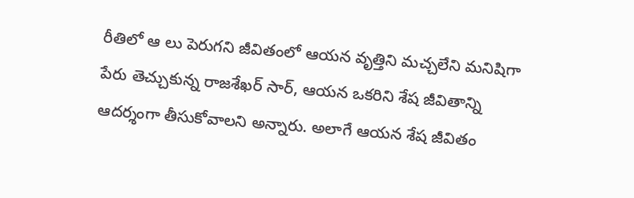రీతిలో ఆ లు పెరుగని జీవితంలో ఆయన వృత్తిని మచ్చలేని మనిషిగా పేరు తెచ్చుకున్న రాజశేఖర్ సార్, ఆయన ఒకరిని శేష జీవితాన్ని ఆదర్శంగా తీసుకోవాలని అన్నారు. అలాగే ఆయన శేష జీవితం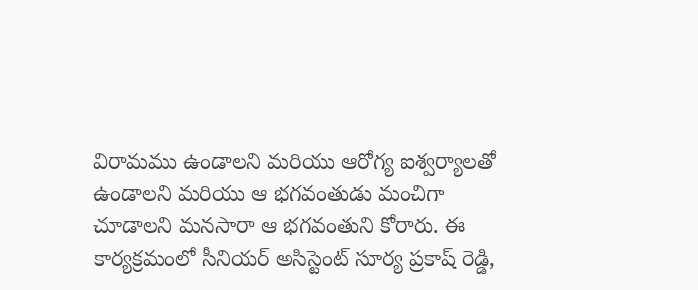విరామము ఉండాలని మరియు ఆరోగ్య ఐశ్వర్యాలతో ఉండాలని మరియు ఆ భగవంతుడు మంచిగా చూడాలని మనసారా ఆ భగవంతుని కోరారు. ఈ కార్యక్రమంలో సీనియర్ అసిస్టెంట్ సూర్య ప్రకాష్ రెడ్డి,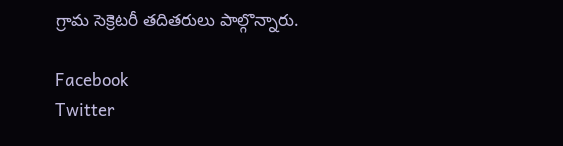గ్రామ సెక్రెటరీ తదితరులు పాల్గొన్నారు.

Facebook
Twitter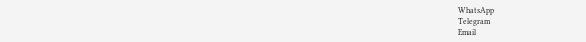WhatsApp
Telegram
Email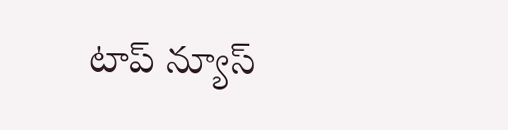టాప్ న్యూస్